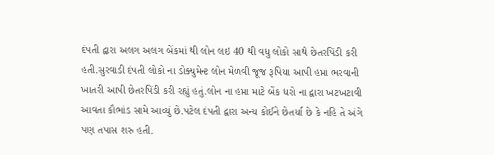દંપતી દ્વારા અલગ અલગ બેંકમાં થી લોન લઇ 40 થી વધુ લોકો સાથે છેતરપિંડી કરી હતી.સુરવાડી દંપતી લોકો ના ડોક્યુમેન્ટ લોન મેળવી જૂજ રૂપિયા આપી હપ્તા ભરવાની ખાતરી આપી છેતરપિંડી કરી રહ્યું હતું.લોન ના હપ્તા માટે બેંક ધરો ના દ્વારા ખટખટાવી આવતા કૌભાંડ સામે આવ્યું છે.પટેલ દંપતી દ્વારા અન્ય કોઈને છેતર્યા છે કે નહિ તે અંગે પણ તપાસ શરુ હતી.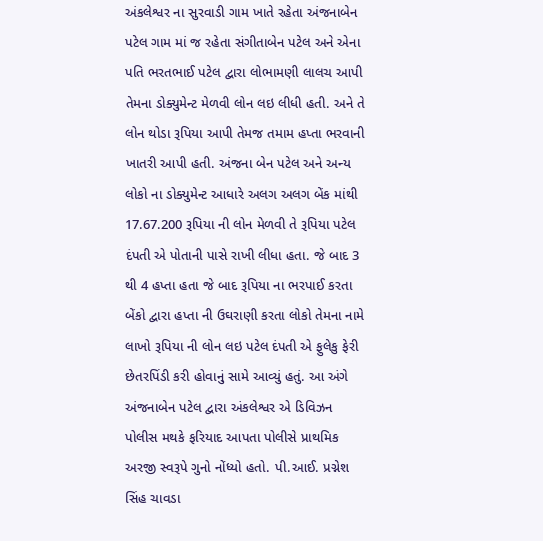અંકલેશ્વર ના સુરવાડી ગામ ખાતે રહેતા અંજનાબેન પટેલ ગામ માં જ રહેતા સંગીતાબેન પટેલ અને એના પતિ ભરતભાઈ પટેલ દ્વારા લોભામણી લાલચ આપી તેમના ડોક્યુમેન્ટ મેળવી લોન લઇ લીધી હતી. અને તે લોન થોડા રૂપિયા આપી તેમજ તમામ હપ્તા ભરવાની ખાતરી આપી હતી. અંજના બેન પટેલ અને અન્ય લોકો ના ડોક્યુમેન્ટ આધારે અલગ અલગ બેંક માંથી 17.67.200 રૂપિયા ની લોન મેળવી તે રૂપિયા પટેલ દંપતી એ પોતાની પાસે રાખી લીધા હતા. જે બાદ 3 થી 4 હપ્તા હતા જે બાદ રૂપિયા ના ભરપાઈ કરતા બેંકો દ્વારા હપ્તા ની ઉઘરાણી કરતા લોકો તેમના નામે લાખો રૂપિયા ની લોન લઇ પટેલ દંપતી એ ફુલેકુ ફેરી છેતરપિંડી કરી હોવાનું સામે આવ્યું હતું. આ અંગે અંજનાબેન પટેલ દ્વારા અંકલેશ્વર એ ડિવિઝન પોલીસ મથકે ફરિયાદ આપતા પોલીસે પ્રાથમિક અરજી સ્વરૂપે ગુનો નોંધ્યો હતો. પી.આઈ. પ્રગ્નેશ સિંહ ચાવડા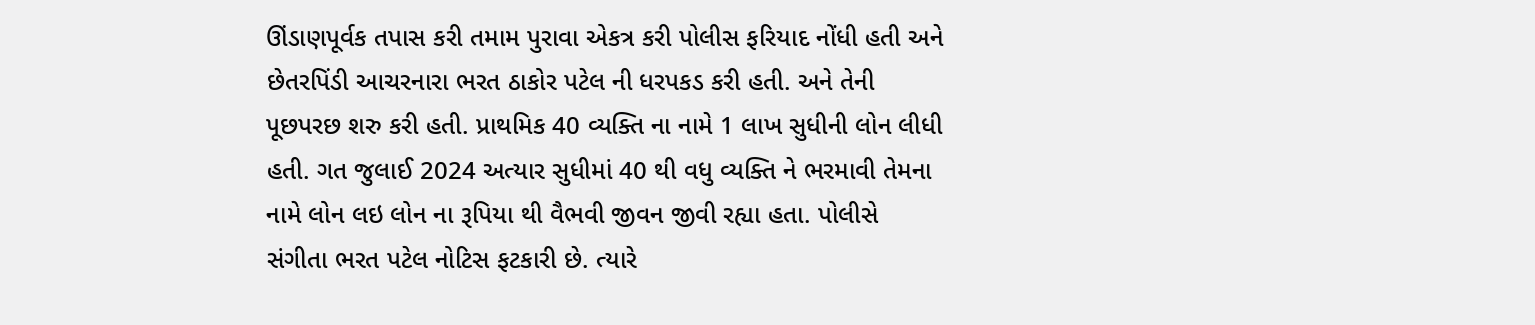ઊંડાણપૂર્વક તપાસ કરી તમામ પુરાવા એકત્ર કરી પોલીસ ફરિયાદ નોંધી હતી અને છેતરપિંડી આચરનારા ભરત ઠાકોર પટેલ ની ધરપકડ કરી હતી. અને તેની પૂછપરછ શરુ કરી હતી. પ્રાથમિક 40 વ્યક્તિ ના નામે 1 લાખ સુધીની લોન લીધી હતી. ગત જુલાઈ 2024 અત્યાર સુધીમાં 40 થી વધુ વ્યક્તિ ને ભરમાવી તેમના નામે લોન લઇ લોન ના રૂપિયા થી વૈભવી જીવન જીવી રહ્યા હતા. પોલીસે સંગીતા ભરત પટેલ નોટિસ ફટકારી છે. ત્યારે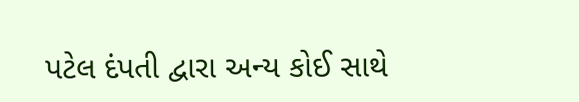પટેલ દંપતી દ્વારા અન્ય કોઈ સાથે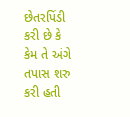છેતરપિંડી કરી છે કે કેમ તે અંગે તપાસ શરુ કરી હતી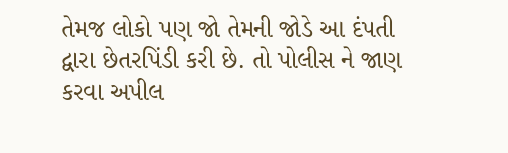તેમજ લોકો પણ જો તેમની જોડે આ દંપતી દ્વારા છેતરપિંડી કરી છે. તો પોલીસ ને જાણ કરવા અપીલ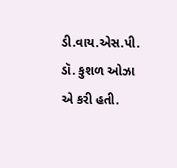ડી.વાય.એસ.પી. ડૉ. કુશળ ઓઝા એ કરી હતી.